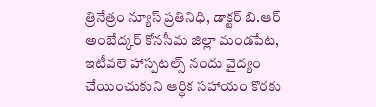త్రినేత్రం న్యూస్ ప్రతినిధి, డాక్టర్ బి.ఆర్ అంబేద్కర్ కోనసీమ జిల్లా మండపేట, ఇటీవలె హాస్పటల్స్ నందు వైద్యం చేయించుకుని ఆర్ధిక సహాయం కొరకు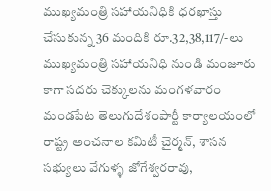ముఖ్యమంత్రి సహాయనిధికి ధరఖాస్తు చేసుకున్న 36 మందికి రూ.32,38,117/-లు ముఖ్యమంత్రి సహాయనిధి నుండి మంజూరు కాగా సదరు చెక్కులను మంగళవారం మండపేట తెలుగుదేశంపార్టీ కార్యాలయంలో రాష్ట్ర అంచనాల కమిటీ చైర్మన్, శాసన సభ్యులు వేగుళ్ళ జోగేశ్వరరావు,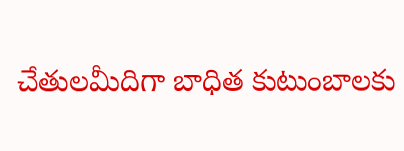చేతులమీదిగా బాధిత కుటుంబాలకు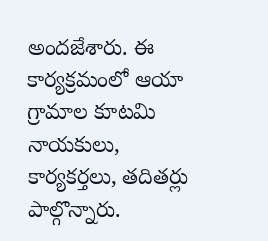అందజేశారు. ఈ కార్యక్రమంలో ఆయా గ్రామాల కూటమి నాయకులు, కార్యకర్తలు, తదితర్లు పాల్గొన్నారు.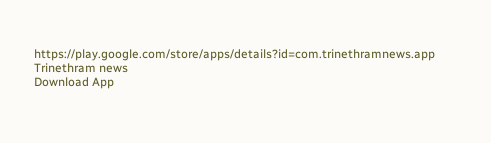https://play.google.com/store/apps/details?id=com.trinethramnews.app
Trinethram news
Download App